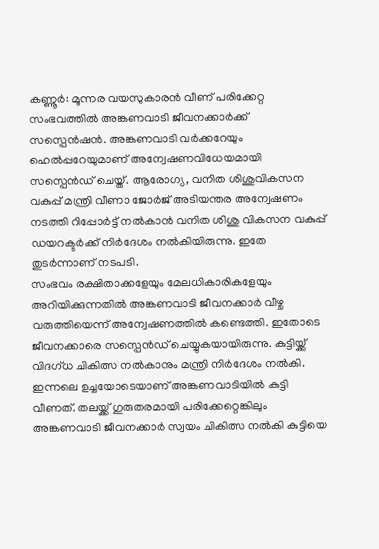കണ്ണൂർ: മൂന്നര വയസുകാരൻ വീണ് പരിക്കേറ്റ സംഭവത്തിൽ അങ്കണവാടി ജീവനക്കാർക്ക് സസ്പെൻഷൻ. അങ്കണവാടി വർക്കറേയും ഹെൽപ്പറേയുമാണ് അന്വേഷണവിധേയമായി സസ്പെൻഡ് ചെയ്ത്. ആരോഗ്യ, വനിത ശിശുവികസന വകുപ്പ് മന്ത്രി വീണാ ജോർജ് അടിയന്തര അന്വേഷണം നടത്തി റിപ്പോർട്ട് നൽകാൻ വനിത ശിശു വികസന വകുപ്പ് ഡയറക്ടർക്ക് നിർദേശം നൽകിയിരുന്നു. ഇതേ തുടർന്നാണ് നടപടി.
സംഭവം രക്ഷിതാക്കളേയും മേലധികാരികളേയും അറിയിക്കുന്നതിൽ അങ്കണവാടി ജീവനക്കാർ വീഴ്ച വരുത്തിയെന്ന് അന്വേഷണത്തിൽ കണ്ടെത്തി. ഇതോടെ ജീവനക്കാരെ സസ്പെൻഡ് ചെയ്യുകയായിരുന്നു. കുട്ടിയ്ക്ക് വിദഗ്ധ ചികിത്സ നൽകാനും മന്ത്രി നിർദേശം നൽകി.
ഇന്നലെ ഉച്ചയോടെയാണ് അങ്കണവാടിയിൽ കുട്ടി വീണത്. തലയ്ക്ക് ഗുരുതരമായി പരിക്കേറ്റെങ്കിലും അങ്കണവാടി ജീവനക്കാർ സ്വയം ചികിത്സ നൽകി കുട്ടിയെ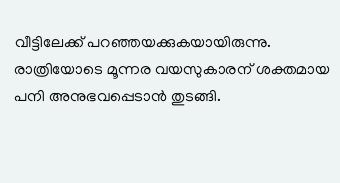വീട്ടിലേക്ക് പറഞ്ഞയക്കുകയായിരുന്നു. രാത്രിയോടെ മൂന്നര വയസുകാരന് ശക്തമായ പനി അനുഭവപ്പെടാൻ തുടങ്ങി.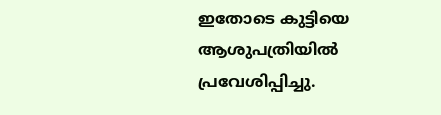ഇതോടെ കുട്ടിയെ ആശുപത്രിയിൽ പ്രവേശിപ്പിച്ചു.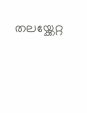തലയ്ക്കേറ്റ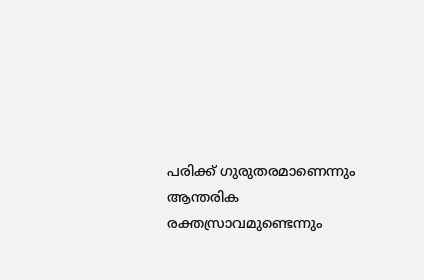പരിക്ക് ഗുരുതരമാണെന്നും ആന്തരിക രക്തസ്രാവമുണ്ടെന്നും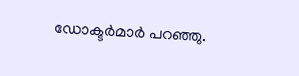ഡോക്ടർമാർ പറഞ്ഞു.